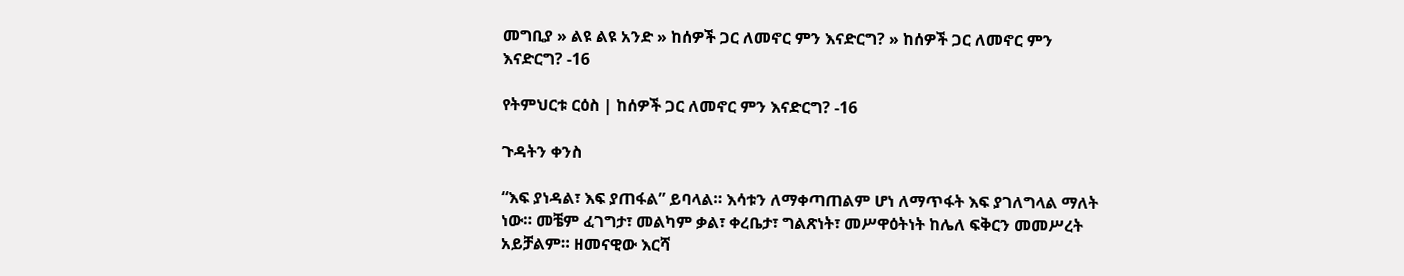መግቢያ » ልዩ ልዩ አንድ » ከሰዎች ጋር ለመኖር ምን እናድርግ? » ከሰዎች ጋር ለመኖር ምን እናድርግ? -16

የትምህርቱ ርዕስ | ከሰዎች ጋር ለመኖር ምን እናድርግ? -16

ጉዳትን ቀንስ

“እፍ ያነዳል፣ እፍ ያጠፋል” ይባላል። እሳቱን ለማቀጣጠልም ሆነ ለማጥፋት እፍ ያገለግላል ማለት ነው። መቼም ፈገግታ፣ መልካም ቃል፣ ቀረቤታ፣ ግልጽነት፣ መሥዋዕትነት ከሌለ ፍቅርን መመሥረት አይቻልም። ዘመናዊው እርሻ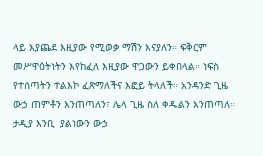ላይ እያጨደ እዚያው የሚወቃ ማሽን እናያለን። ፍቅርም መሥዋዕትነትን እየከፈለ እዚያው ዋጋውን ይቀበላል። ነፍስ የተሰጣትን ተልእኮ ፈጽማለችና እፎይ ትላለች። አንዳንድ ጊዜ ውኃ ጠምቶን እንጠጣለን፣ ሌላ ጊዜ ስለ ቀዱልን እንጠጣለ። ታዲያ እንቢ  ያልነውን ውኃ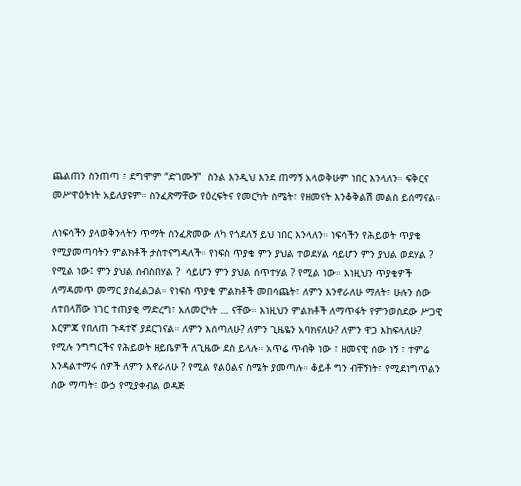ጨልጠን ስንጠጣ ፣ ደግሞም “ድገሙኝ”  ስንል እንዲህ እንደ ጠማኝ አላወቅሁም ነበር እንላለን። ፍቅርና መሥዋዕትነት አይለያዩም። ስንፈጽማቸው የዕረፍትና የመርካት ስሜት፣ የዘመናት እንቆቅልሽ መልስ ይሰማናል።

ለነፍሳችን ያላወቅንላትን ጥማት ስንፈጽመው ለካ የጎደለኝ ይህ ነበር እንላለን። ነፍሳችን የሕይወት ጥያቄ የሚያመጣባትን ምልክቶች ታስተናግዳለች። የነፍስ ጥያቄ ምን ያህል ተወደሃል ሳይሆን ምን ያህል ወደሃል ? የሚል ነው፤ ምን ያህል ሰብስበሃል ?  ሳይሆን ምን ያህል ሰጥተሃል ? የሚል ነው። እነዚህን ጥያቄዎች ለማዳመጥ መማር ያስፈልጋል። የነፍስ ጥያቄ ምልክቶች መበሳጨት፣ ለምን እንኖራለሁ ማለት፣ ሁሉን ሰው ለተበላሸው ነገር ተጠያቂ ማድረግ፣ አለመርካት … ናቸው። እነዚህን ምልክቶች ለማጥፋት የምንወስደው ሥጋዊ እርምጃ የበለጠ ጉዳተኛ ያደርገናል። ለምን እሰጣለሁ? ለምን ጊዜዬን አባክናለሁ? ለምን ዋጋ እከፍላለሁ? የሚሉ ንግግርችና የሕይወት ዘይቤዎች ለጊዜው ደስ ይላሉ። አጥሬ ጥብቅ ነው ፣ ዘመናዊ ሰው ነኝ ፣ ተምሬ እንዳልተማሩ ሰዎች ለምን እኖራለሁ ? የሚል የልዕልና ስሜት ያመጣሉ። ቆይቶ ግን ብቸኝነት፣ የሚደነግጥልን ሰው ማጣት፣ ውኃ የሚያቀብል ወዳጅ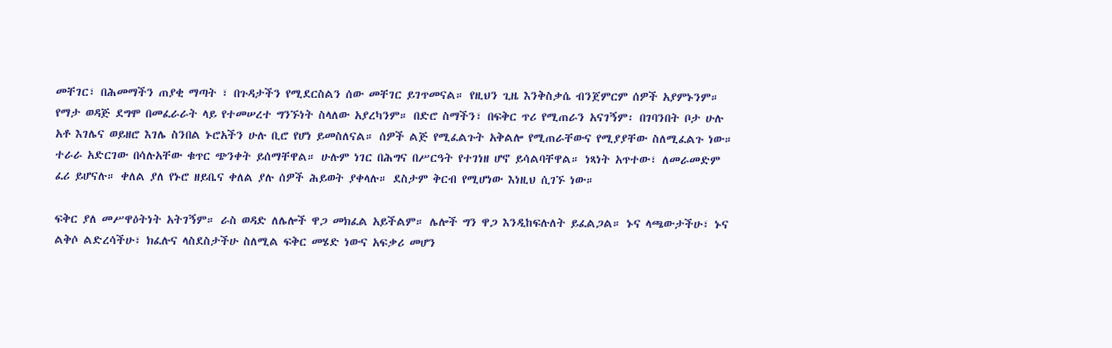መቸገር፣ በሕመማችን ጠያቂ ማጣት ፣ በጉዳታችን የሚደርስልን ሰው መቸገር ይገጥመናል። የዚህን ጊዜ እንቅስቃሴ ብንጀምርም ሰዎች አያምኑንም። የማታ ወዳጅ ደግሞ በመፈራራት ላይ የተመሠረተ ግንኙነት ስላለው አያረካንም። በድሮ ስማችን፣ በፍቅር ጥሪ የሚጠራን አናገኝም፡ በገባንበት ቦታ ሁሉ አቶ እገሌና ወይዘሮ እገሌ ስንበል ኑሮአችን ሁሉ ቢሮ የሆነ ይመስለናል። ሰዎች ልጅ የሚፈልጉት አቅልሎ የሚጠራቸውና የሚያያቸው ስለሚፈልጉ ነው። ተራራ አድርገው በሳሉአቸው ቁጥር ጭንቀት ይሰማቸዋል። ሁሉም ነገር በሕግና በሥርዓት የተገነዘ ሆኖ ይሳልባቸዋል። ነጻነት አጥተው፣ ለመራመድም ፈሪ ይሆናሉ። ቀለል ያለ የኑሮ ዘይቤና ቀለል ያሉ ሰዎች ሕይወት ያቀላሉ። ደስታም ቅርብ የሚሆነው እነዚህ ሲገኙ ነው።

ፍቅር ያለ መሥዋዕትነት አትገኝም። ራስ ወዳድ ለሌሎች ዋጋ መክፈል አይችልም። ሌሎች ግን ዋጋ እንዲከፍሉለት ይፈልጋል። ኑና ላጫውታችሁ፣ ኑና ልቅሶ ልድረሳችሁ፣ ክፈሉና ላስደስታችሁ ስለሚል ፍቅር መሄድ ነውና አፍቃሪ መሆን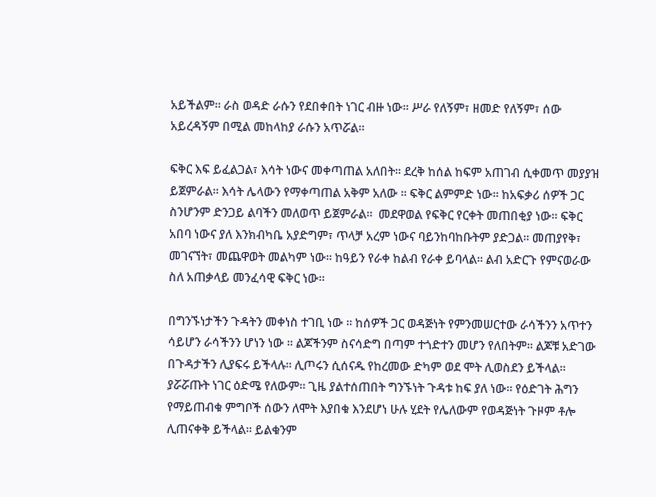አይችልም። ራስ ወዳድ ራሱን የደበቀበት ነገር ብዙ ነው። ሥራ የለኝም፣ ዘመድ የለኝም፣ ሰው አይረዳኝም በሚል መከላከያ ራሱን አጥሯል።

ፍቅር እፍ ይፈልጋል፣ እሳት ነውና መቀጣጠል አለበት። ደረቅ ከሰል ከፍም አጠገብ ሲቀመጥ መያያዝ ይጀምራል። እሳት ሌላውን የማቀጣጠል አቅም አለው ። ፍቅር ልምምድ ነው። ከአፍቃሪ ሰዎች ጋር ስንሆንም ድንጋይ ልባችን መለወጥ ይጀምራል።  መደዋወል የፍቅር የርቀት መጠበቂያ ነው። ፍቅር አበባ ነውና ያለ እንክብካቤ አያድግም፣ ጥላቻ አረም ነውና ባይንከባከቡትም ያድጋል። መጠያየቅ፣ መገናኘት፣ መጨዋወት መልካም ነው። ከዓይን የራቀ ከልብ የራቀ ይባላል። ልብ አድርጉ የምናወራው ስለ አጠቃላይ መንፈሳዊ ፍቅር ነው።

በግንኙነታችን ጉዳትን መቀነስ ተገቢ ነው ። ከሰዎች ጋር ወዳጅነት የምንመሠርተው ራሳችንን አጥተን ሳይሆን ራሳችንን ሆነን ነው ። ልጆችንም ስናሳድግ በጣም ተጎድተን መሆን የለበትም። ልጆቹ አድገው በጉዳታችን ሊያፍሩ ይችላሉ። ሊጦሩን ሲሰናዱ የከረመው ድካም ወደ ሞት ሊወስደን ይችላል። ያሯሯጡት ነገር ዕድሜ የለውም። ጊዜ ያልተሰጠበት ግንኙነት ጉዳቱ ከፍ ያለ ነው። የዕድገት ሕግን የማይጠብቁ ምግቦች ሰውን ለሞት እያበቁ እንደሆነ ሁሉ ሂደት የሌለውም የወዳጅነት ጉዞም ቶሎ ሊጠናቀቅ ይችላል። ይልቁንም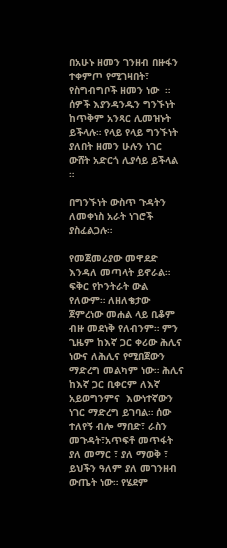በአሁኑ ዘመን ገንዘብ በዙፋን ተቀምጦ የሚገዛበት፣ የስግብግቦች ዘመን ነው  ። ሰዎች እያንዳንዱን ግንኙነት ከጥቅም አንጻር ሊመዝኑት ይችላሉ። የላይ የላይ ግንኙነት ያለበት ዘመን ሁሉን ነገር ውሸት አድርጎ ሊያሳይ ይችላል ።

በግንኙነት ውስጥ ጉዳትን ለመቀነስ አራት ነገሮች ያስፈልጋሉ።

የመጀመሪያው መዋደድ እንዳለ መጣላት ይኖራል። ፍቅር የኮንትራት ውል የለውም። ለዘለቄታው ጀምረነው መሐል ላይ ቢቆም ብዙ መደነቅ የለብንም። ምን ጊዜም ከእኛ ጋር ቀሪው ሕሊና ነውና ለሕሊና የሚበጀውን ማድረግ መልካም ነው። ሕሊና ከእኛ ጋር ቢቀርም ለእኛ አይወግንምና  እውነተኛውን ነገር ማድረግ ይገባል። ሰው ተለየኝ ብሎ ማበድ፣ ራስን መጉዳት፣አጥፍቶ መጥፋት ያለ መማር ፣ ያለ ማወቅ ፣ ይህችን ዓለም ያለ መገንዘብ ውጤት ነው። የሄደም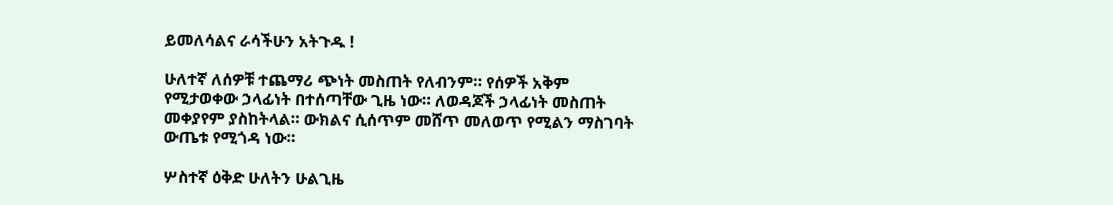ይመለሳልና ራሳችሁን አትጉዱ !

ሁለተኛ ለሰዎቹ ተጨማሪ ጭነት መስጠት የለብንም። የሰዎች አቅም የሚታወቀው ኃላፊነት በተሰጣቸው ጊዜ ነው። ለወዳጆች ኃላፊነት መስጠት መቀያየም ያስከትላል። ውክልና ሲሰጥም መሸጥ መለወጥ የሚልን ማስገባት ውጤቱ የሚጎዳ ነው።

ሦስተኛ ዕቅድ ሁለትን ሁልጊዜ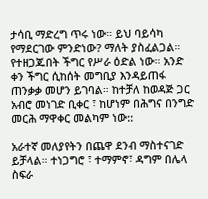ታሳቢ ማድረግ ጥሩ ነው። ይህ ባይሳካ የማደርገው ምንድነው? ማለት ያስፈልጋል። የተዘጋጁበት ችግር የሥራ ዕድል ነው። አንድ ቀን ችግር ሲከሰት መግቢያ እንዳይጠፋ ጠንቃቃ መሆን ይገባል። ከተቻለ ከወዳጅ ጋር አብሮ መነገድ ቢቀር ፣ ከሆነም በሕግና በንግድ መርሕ ማዋቀር መልካም ነው::

አራተኛ መለያየትን በጨዋ ደንብ ማስተናገድ ይቻላል። ተነጋግሮ ፣ ተማምኖ፣ ዳግም በሌላ ስፍራ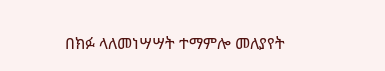በክፉ ላለመነሣሣት ተማምሎ መለያየት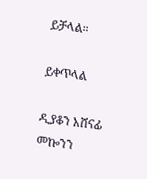ይቻላል።

ይቀጥላል

ዲያቆን አሸናፊ መኰንን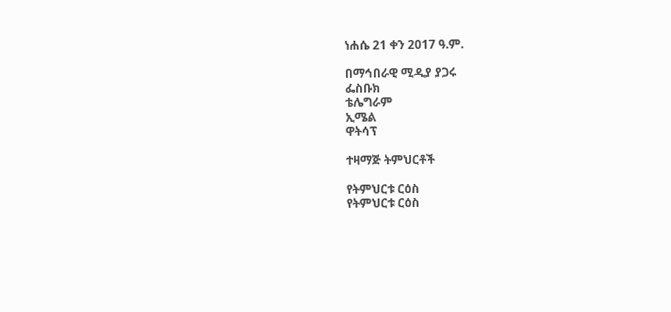ነሐሴ 21 ቀን 2017 ዓ.ም.

በማኅበራዊ ሚዲያ ያጋሩ
ፌስቡክ
ቴሌግራም
ኢሜል
ዋትሳፕ

ተዛማጅ ትምህርቶች

የትምህርቱ ርዕስ
የትምህርቱ ርዕስ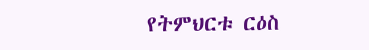የትምህርቱ ርዕስ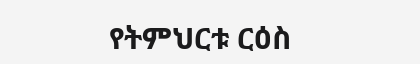የትምህርቱ ርዕስ